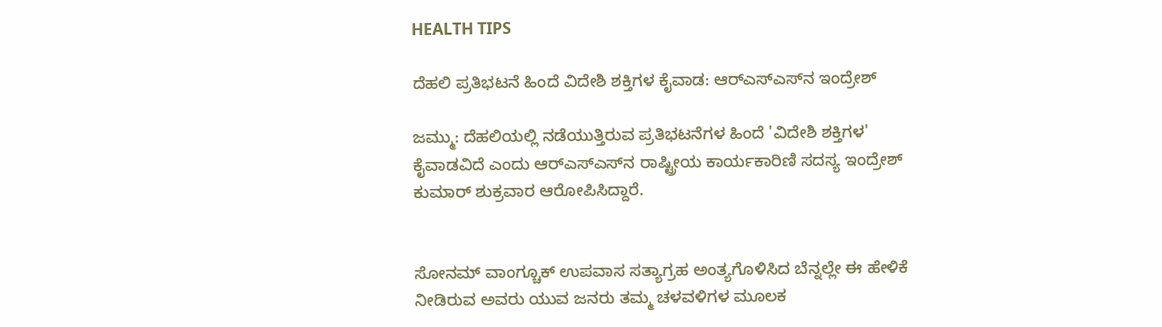HEALTH TIPS

ದೆಹಲಿ ಪ್ರತಿಭಟನೆ ಹಿಂದೆ ವಿದೇಶಿ ಶಕ್ತಿಗಳ ಕೈವಾಡ: ಆರ್‌ಎಸ್‌ಎಸ್‌ನ ಇಂದ್ರೇಶ್‌

ಜಮ್ಮು: ದೆಹಲಿಯಲ್ಲಿ ನಡೆಯುತ್ತಿರುವ ಪ್ರತಿಭಟನೆಗಳ ಹಿಂದೆ 'ವಿದೇಶಿ ಶಕ್ತಿಗಳ' ಕೈವಾಡವಿದೆ ಎಂದು ಆರ್‌ಎಸ್‌ಎಸ್‌ನ ರಾಷ್ಟ್ರೀಯ ಕಾರ್ಯಕಾರಿಣಿ ಸದಸ್ಯ ಇಂದ್ರೇಶ್‌ ಕುಮಾರ್ ಶುಕ್ರವಾರ ಆರೋಪಿಸಿದ್ದಾರೆ.


ಸೋನಮ್ ವಾಂಗ್ಚೂಕ್ ಉಪವಾಸ ಸತ್ಯಾಗ್ರಹ ಅಂತ್ಯಗೊಳಿಸಿದ ಬೆನ್ನಲ್ಲೇ ಈ ಹೇಳಿಕೆ ನೀಡಿರುವ ಅವರು ಯುವ ಜನರು ತಮ್ಮ ಚಳವಳಿಗಳ ಮೂಲಕ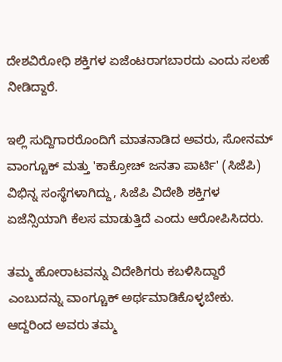ದೇಶವಿರೋಧಿ ಶಕ್ತಿಗಳ ಏಜೆಂಟರಾಗಬಾರದು ಎಂದು ಸಲಹೆ ನೀಡಿದ್ದಾರೆ.

ಇಲ್ಲಿ ಸುದ್ದಿಗಾರರೊಂದಿಗೆ ಮಾತನಾಡಿದ ಅವರು, ಸೋನಮ್ ವಾಂಗ್ಚೂಕ್ ಮತ್ತು 'ಕಾಕ್ರೋಚ್ ಜನತಾ ಪಾರ್ಟಿ' (ಸಿಜೆಪಿ) ವಿಭಿನ್ನ ಸಂಸ್ಥೆಗಳಾಗಿದ್ದು, ಸಿಜೆಪಿ ವಿದೇಶಿ ಶಕ್ತಿಗಳ ಏಜೆನ್ಸಿಯಾಗಿ ಕೆಲಸ ಮಾಡುತ್ತಿದೆ ಎಂದು ಆರೋಪಿಸಿದರು.

ತಮ್ಮ ಹೋರಾಟವನ್ನು ವಿದೇಶಿಗರು ಕಬಳಿಸಿದ್ದಾರೆ ಎಂಬುದನ್ನು ವಾಂಗ್ಚೂಕ್ ಅರ್ಥಮಾಡಿಕೊಳ್ಳಬೇಕು. ಆದ್ದರಿಂದ ಅವರು ತಮ್ಮ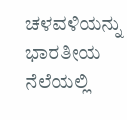ಚಳವಳಿಯನ್ನು ಭಾರತೀಯ ನೆಲೆಯಲ್ಲಿ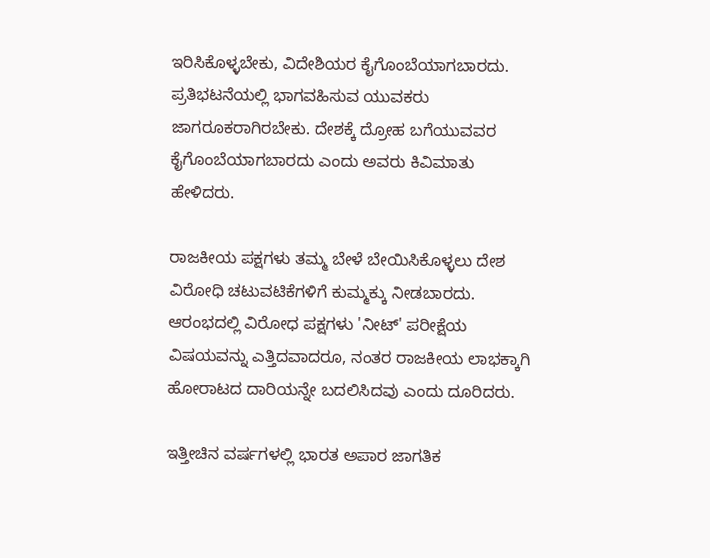ಇರಿಸಿಕೊಳ್ಳಬೇಕು, ವಿದೇಶಿಯರ ಕೈಗೊಂಬೆಯಾಗಬಾರದು. ಪ್ರತಿಭಟನೆಯಲ್ಲಿ ಭಾಗವಹಿಸುವ ಯುವಕರು ಜಾಗರೂಕರಾಗಿರಬೇಕು. ದೇಶಕ್ಕೆ ದ್ರೋಹ ಬಗೆಯುವವರ ಕೈಗೊಂಬೆಯಾಗಬಾರದು ಎಂದು ಅವರು ಕಿವಿಮಾತು ಹೇಳಿದರು.

ರಾಜಕೀಯ ಪಕ್ಷಗಳು ತಮ್ಮ ಬೇಳೆ ಬೇಯಿಸಿಕೊಳ್ಳಲು ದೇಶ ವಿರೋಧಿ ಚಟುವಟಿಕೆಗಳಿಗೆ ಕುಮ್ಮಕ್ಕು ನೀಡಬಾರದು. ಆರಂಭದಲ್ಲಿ ವಿರೋಧ ಪಕ್ಷಗಳು 'ನೀಟ್‌' ಪರೀಕ್ಷೆಯ ವಿಷಯವನ್ನು ಎತ್ತಿದವಾದರೂ, ನಂತರ ರಾಜಕೀಯ ಲಾಭಕ್ಕಾಗಿ ಹೋರಾಟದ ದಾರಿಯನ್ನೇ ಬದಲಿಸಿದವು ಎಂದು ದೂರಿದರು.

ಇತ್ತೀಚಿನ ವರ್ಷಗಳಲ್ಲಿ ಭಾರತ ಅಪಾರ ಜಾಗತಿಕ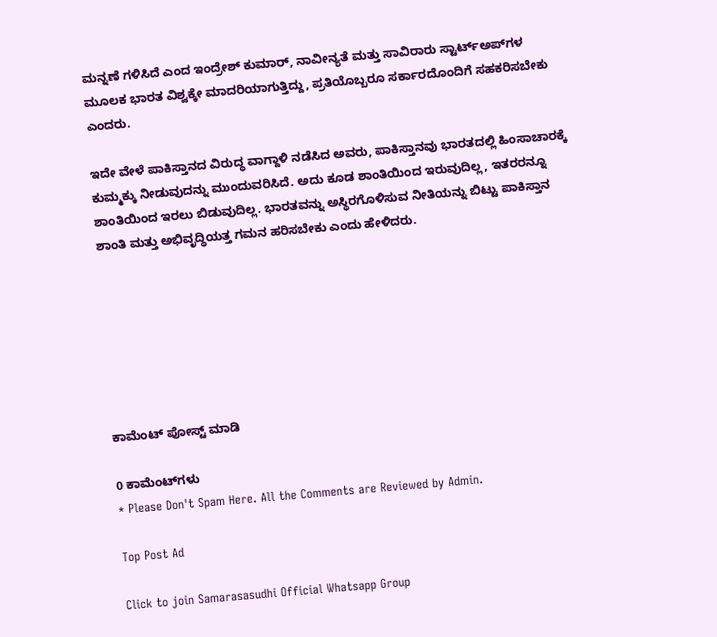ಮನ್ನಣೆ ಗಳಿಸಿದೆ ಎಂದ ಇಂದ್ರೇಶ್‌ ಕುಮಾರ್, ನಾವೀನ್ಯತೆ ಮತ್ತು ಸಾವಿರಾರು ಸ್ಟಾರ್ಟ್‌ಅಪ್‌ಗಳ ಮೂಲಕ ಭಾರತ ವಿಶ್ವಕ್ಕೇ ಮಾದರಿಯಾಗುತ್ತಿದ್ದು, ಪ್ರತಿಯೊಬ್ಬರೂ ಸರ್ಕಾರದೊಂದಿಗೆ ಸಹಕರಿಸಬೇಕು ಎಂದರು.

ಇದೇ ವೇಳೆ ಪಾಕಿಸ್ತಾನದ ವಿರುದ್ಧ ವಾಗ್ದಾಳಿ ನಡೆಸಿದ ಅವರು, ಪಾಕಿಸ್ತಾನವು ಭಾರತದಲ್ಲಿ ಹಿಂಸಾಚಾರಕ್ಕೆ ಕುಮ್ಮಕ್ಕು ನೀಡುವುದನ್ನು ಮುಂದುವರಿಸಿದೆ. ಅದು ಕೂಡ ಶಾಂತಿಯಿಂದ ಇರುವುದಿಲ್ಲ, ಇತರರನ್ನೂ ಶಾಂತಿಯಿಂದ ಇರಲು ಬಿಡುವುದಿಲ್ಲ. ಭಾರತವನ್ನು ಅಸ್ಥಿರಗೊಳಿಸುವ ನೀತಿಯನ್ನು ಬಿಟ್ಟು ಪಾಕಿಸ್ತಾನ ಶಾಂತಿ ಮತ್ತು ಅಭಿವೃದ್ಧಿಯತ್ತ ಗಮನ ಹರಿಸಬೇಕು ಎಂದು ಹೇಳಿದರು.







ಕಾಮೆಂಟ್‌‌ ಪೋಸ್ಟ್‌ ಮಾಡಿ

0 ಕಾಮೆಂಟ್‌ಗಳು
* Please Don't Spam Here. All the Comments are Reviewed by Admin.

Top Post Ad

Click to join Samarasasudhi Official Whatsapp Group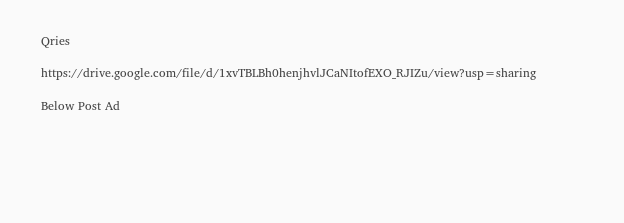Qries

https://drive.google.com/file/d/1xvTBLBh0henjhvlJCaNItofEXO_RJIZu/view?usp=sharing

Below Post Ad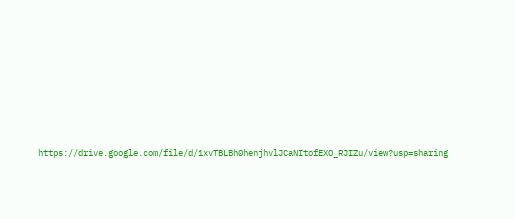https://drive.google.com/file/d/1xvTBLBh0henjhvlJCaNItofEXO_RJIZu/view?usp=sharing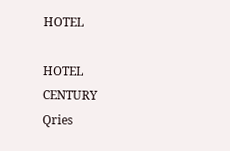HOTEL

HOTEL
CENTURY
Qries